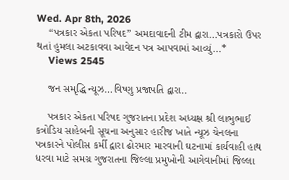Wed. Apr 8th, 2026
    “પત્રકાર એકતા પરિષદ” અમદાવાદની ટીમ દ્વારા…પત્રકારો ઉપર થતાં હુમલા અટકાવવા આવેદન પત્ર આપવામાં આવ્યું…*
    Views 2545

    જન સમૃદ્ધિ ન્યૂઝ…વિષ્ણુ પ્રજાપતિ દ્વારા..

    પત્રકાર એકતા પરિષદ ગુજરાતના પ્રદેશ અધ્યક્ષ શ્રી લાભુભાઈ કત્રોડિય સાહેબની સૂચના અનુસાર હારીજ ખાતે ન્યૂઝ ચેનલના પત્રકારને પોલીસ કર્મી દ્વારા ઢોરમાર મારવાની ઘટનામાં કાર્યવાહી હાથ ધરવા માટે સમગ્ર ગુજરાતના જિલ્લા પ્રમુખોની આગેવાનીમાં જિલ્લા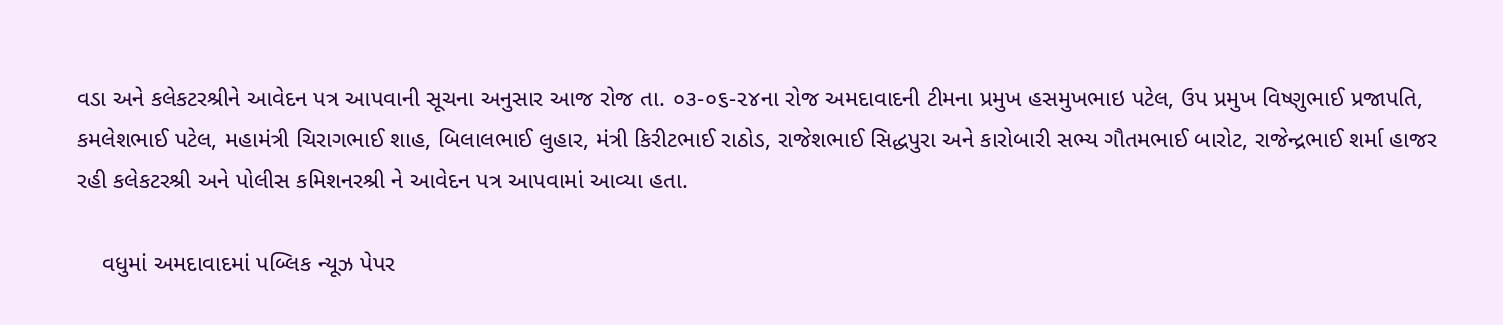વડા અને કલેકટરશ્રીને આવેદન પત્ર આપવાની સૂચના અનુસાર આજ રોજ તા. ૦૩-૦૬-૨૪ના રોજ અમદાવાદની ટીમના પ્રમુખ હસમુખભાઇ પટેલ, ઉપ પ્રમુખ વિષ્ણુભાઈ પ્રજાપતિ, કમલેશભાઈ પટેલ, મહામંત્રી ચિરાગભાઈ શાહ, બિલાલભાઈ લુહાર, મંત્રી કિરીટભાઈ રાઠોડ, રાજેશભાઈ સિદ્ધપુરા અને કારોબારી સભ્ય ગૌતમભાઈ બારોટ, રાજેન્દ્રભાઈ શર્મા હાજર રહી કલેકટરશ્રી અને પોલીસ કમિશનરશ્રી ને આવેદન પત્ર આપવામાં આવ્યા હતા.

    વધુમાં અમદાવાદમાં પબ્લિક ન્યૂઝ પેપર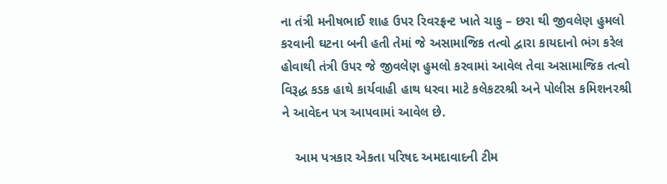ના તંત્રી મનીષભાઈ શાહ ઉપર રિવરફ્રન્ટ ખાતે ચાકુ – છરા થી જીવલેણ હુમલો કરવાની ઘટના બની હતી તેમાં જે અસામાજિક તત્વો દ્વારા કાયદાનો ભંગ કરેલ હોવાથી તંત્રી ઉપર જે જીવલેણ હુમલો કરવામાં આવેલ તેવા અસામાજિક તત્વો વિરૂદ્ધ કડક હાથે કાર્યવાહી હાથ ધરવા માટે કલેકટરશ્રી અને પોલીસ કમિશનરશ્રી ને આવેદન પત્ર આપવામાં આવેલ છે.

    આમ પત્રકાર એકતા પરિષદ અમદાવાદની ટીમ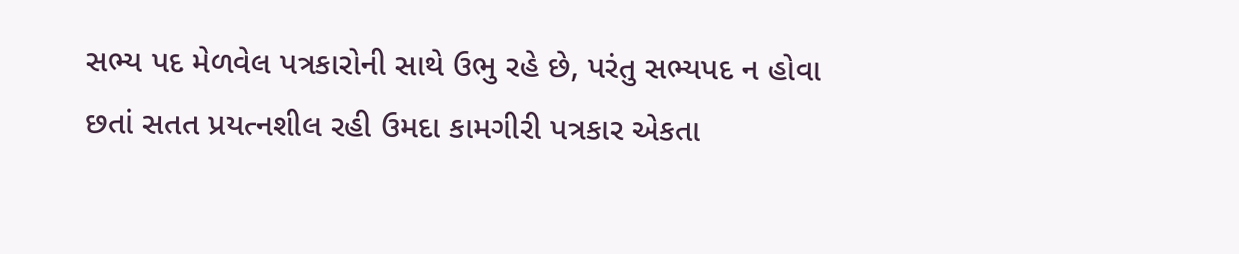સભ્ય પદ મેળવેલ પત્રકારોની સાથે ઉભુ રહે છે, પરંતુ સભ્યપદ ન હોવા છતાં સતત પ્રયત્નશીલ રહી ઉમદા કામગીરી પત્રકાર એકતા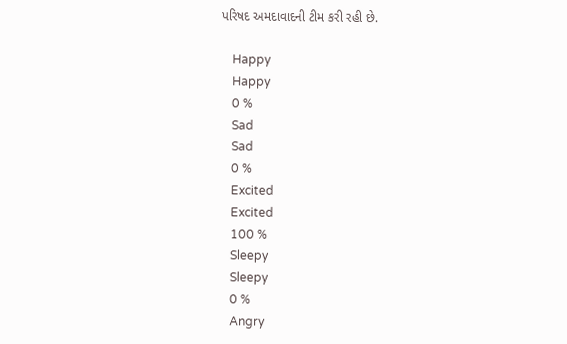પરિષદ અમદાવાદની ટીમ કરી રહી છે.

    Happy
    Happy
    0 %
    Sad
    Sad
    0 %
    Excited
    Excited
    100 %
    Sleepy
    Sleepy
    0 %
    Angry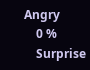Angry
    0 %
    Surprise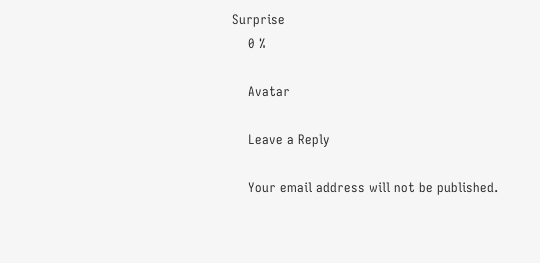Surprise
    0 %

    Avatar

    Leave a Reply

    Your email address will not be published.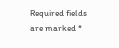Required fields are marked *